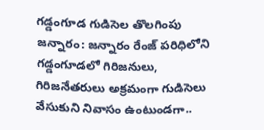గడ్డంగూడ గుడిసెల తొలగింపు
జన్నారం: జన్నారం రేంజ్ పరిధిలోని గడ్డంగూడలో గిరిజనులు, గిరిజనేతరులు అక్రమంగా గుడిసెలు వేసుకుని నివాసం ఉంటుండగా..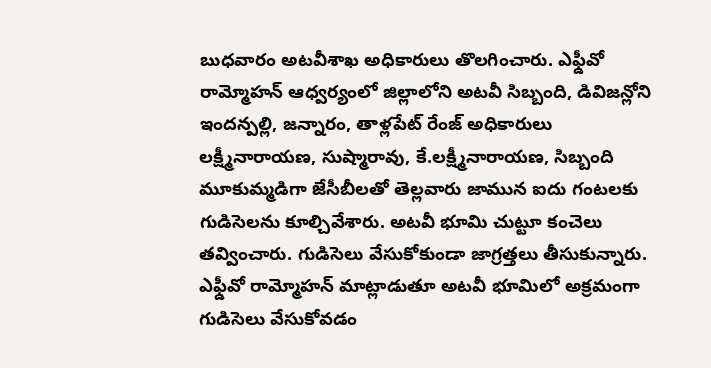బుధవారం అటవీశాఖ అధికారులు తొలగించారు. ఎఫ్డీవో రామ్మోహన్ ఆధ్వర్యంలో జిల్లాలోని అటవీ సిబ్బంది, డివిజన్లోని ఇందన్పల్లి, జన్నారం, తాళ్లపేట్ రేంజ్ అధికారులు లక్ష్మీనారాయణ, సుష్మారావు, కే.లక్ష్మీనారాయణ, సిబ్బంది మూకుమ్మడిగా జేసీబీలతో తెల్లవారు జామున ఐదు గంటలకు గుడిసెలను కూల్చివేశారు. అటవీ భూమి చుట్టూ కంచెలు తవ్వించారు. గుడిసెలు వేసుకోకుండా జాగ్రత్తలు తీసుకున్నారు. ఎఫ్డీవో రామ్మోహన్ మాట్లాడుతూ అటవీ భూమిలో అక్రమంగా గుడిసెలు వేసుకోవడం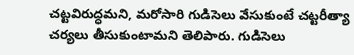చట్టవిరుద్ధమని, మరోసారి గుడిసెలు వేసుకుంటే చట్టరీత్యా చర్యలు తీసుకుంటామని తెలిపారు. గుడిసెలు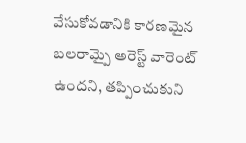వేసుకోవడానికి కారణమైన బలరామ్పై అరెస్ట్ వారెంట్ ఉందని, తప్పించుకుని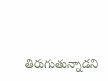తిరుగుతున్నాడని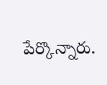పేర్కొన్నారు.